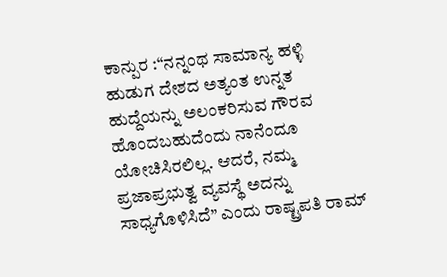ಕಾನ್ಪುರ :“ನನ್ನಂಥ ಸಾಮಾನ್ಯ ಹಳ್ಳಿ ಹುಡುಗ ದೇಶದ ಅತ್ಯಂತ ಉನ್ನತ ಹುದ್ದೆಯನ್ನು ಅಲಂಕರಿಸುವ ಗೌರವ ಹೊಂದಬಹುದೆಂದು ನಾನೆಂದೂ ಯೋಚಿಸಿರಲಿಲ್ಲ. ಆದರೆ, ನಮ್ಮ ಪ್ರಜಾಪ್ರಭುತ್ವ ವ್ಯವಸ್ಥೆ ಅದನ್ನು ಸಾಧ್ಯಗೊಳಿಸಿದೆ” ಎಂದು ರಾಷ್ಟ್ರಪತಿ ರಾಮ್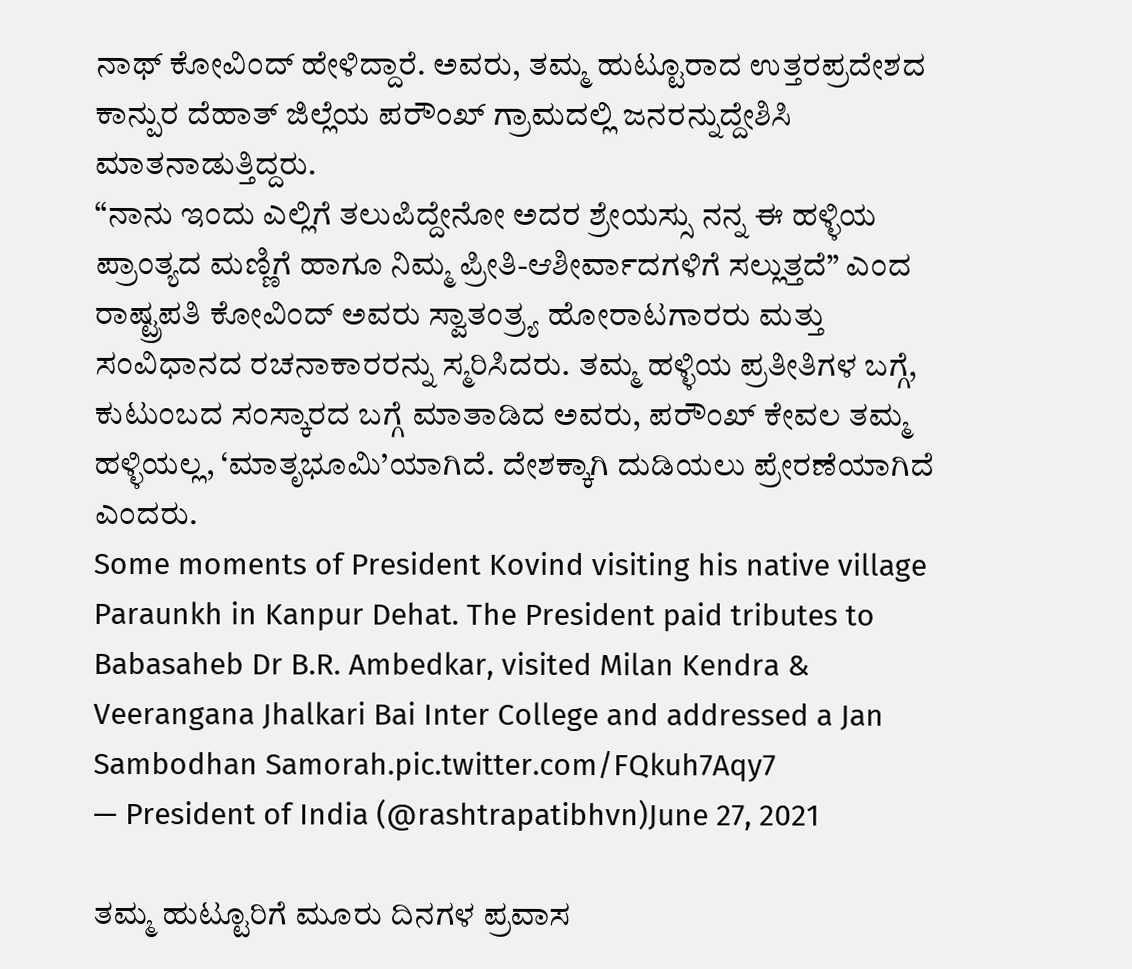ನಾಥ್ ಕೋವಿಂದ್ ಹೇಳಿದ್ದಾರೆ. ಅವರು, ತಮ್ಮ ಹುಟ್ಟೂರಾದ ಉತ್ತರಪ್ರದೇಶದ ಕಾನ್ಪುರ ದೆಹಾತ್ ಜಿಲ್ಲೆಯ ಪರೌಂಖ್ ಗ್ರಾಮದಲ್ಲಿ ಜನರನ್ನುದ್ದೇಶಿಸಿ ಮಾತನಾಡುತ್ತಿದ್ದರು.
“ನಾನು ಇಂದು ಎಲ್ಲಿಗೆ ತಲುಪಿದ್ದೇನೋ ಅದರ ಶ್ರೇಯಸ್ಸು ನನ್ನ ಈ ಹಳ್ಳಿಯ ಪ್ರಾಂತ್ಯದ ಮಣ್ಣಿಗೆ ಹಾಗೂ ನಿಮ್ಮ ಪ್ರೀತಿ-ಆಶೀರ್ವಾದಗಳಿಗೆ ಸಲ್ಲುತ್ತದೆ” ಎಂದ ರಾಷ್ಟ್ರಪತಿ ಕೋವಿಂದ್ ಅವರು ಸ್ವಾತಂತ್ರ್ಯ ಹೋರಾಟಗಾರರು ಮತ್ತು ಸಂವಿಧಾನದ ರಚನಾಕಾರರನ್ನು ಸ್ಮರಿಸಿದರು. ತಮ್ಮ ಹಳ್ಳಿಯ ಪ್ರತೀತಿಗಳ ಬಗ್ಗೆ, ಕುಟುಂಬದ ಸಂಸ್ಕಾರದ ಬಗ್ಗೆ ಮಾತಾಡಿದ ಅವರು, ಪರೌಂಖ್ ಕೇವಲ ತಮ್ಮ ಹಳ್ಳಿಯಲ್ಲ, ‘ಮಾತೃಭೂಮಿ’ಯಾಗಿದೆ. ದೇಶಕ್ಕಾಗಿ ದುಡಿಯಲು ಪ್ರೇರಣೆಯಾಗಿದೆ ಎಂದರು.
Some moments of President Kovind visiting his native village Paraunkh in Kanpur Dehat. The President paid tributes to Babasaheb Dr B.R. Ambedkar, visited Milan Kendra & Veerangana Jhalkari Bai Inter College and addressed a Jan Sambodhan Samorah.pic.twitter.com/FQkuh7Aqy7
— President of India (@rashtrapatibhvn)June 27, 2021

ತಮ್ಮ ಹುಟ್ಟೂರಿಗೆ ಮೂರು ದಿನಗಳ ಪ್ರವಾಸ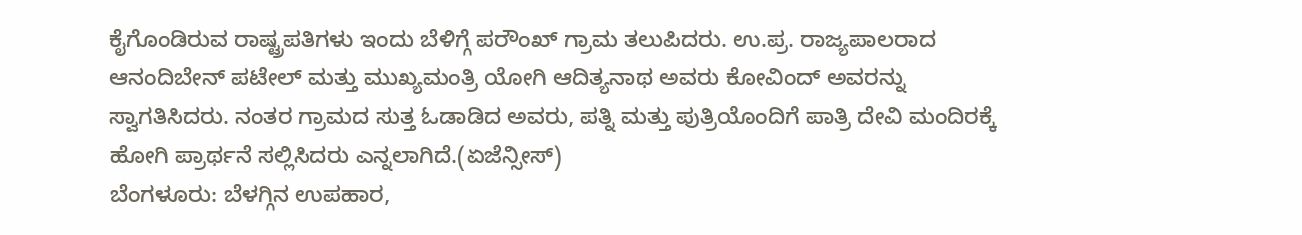ಕೈಗೊಂಡಿರುವ ರಾಷ್ಟ್ರಪತಿಗಳು ಇಂದು ಬೆಳಿಗ್ಗೆ ಪರೌಂಖ್ ಗ್ರಾಮ ತಲುಪಿದರು. ಉ.ಪ್ರ. ರಾಜ್ಯಪಾಲರಾದ ಆನಂದಿಬೇನ್ ಪಟೇಲ್ ಮತ್ತು ಮುಖ್ಯಮಂತ್ರಿ ಯೋಗಿ ಆದಿತ್ಯನಾಥ ಅವರು ಕೋವಿಂದ್ ಅವರನ್ನು ಸ್ವಾಗತಿಸಿದರು. ನಂತರ ಗ್ರಾಮದ ಸುತ್ತ ಓಡಾಡಿದ ಅವರು, ಪತ್ನಿ ಮತ್ತು ಪುತ್ರಿಯೊಂದಿಗೆ ಪಾತ್ರಿ ದೇವಿ ಮಂದಿರಕ್ಕೆ ಹೋಗಿ ಪ್ರಾರ್ಥನೆ ಸಲ್ಲಿಸಿದರು ಎನ್ನಲಾಗಿದೆ.(ಏಜೆನ್ಸೀಸ್)
ಬೆಂಗಳೂರು: ಬೆಳಗ್ಗಿನ ಉಪಹಾರ,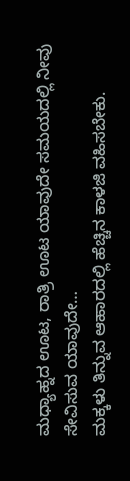ಮಧ್ಯಾಹ್ನದ ಊಟ, ರಾತ್ರಿ ಊಟ ಯಾವುದೇ ಸಮಯದಲ್ಲಿ ನೀವು ಸೇವಿಸುವ ಯಾವುದೇ…
ಮಕ್ಕಳು ತಿನ್ನುವ ಆಹಾರದಲ್ಲಿ ಹೆಚ್ಚಿನ ಕಾಳಜಿ ವಹಿಸಬೇಕು.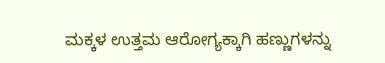ಮಕ್ಕಳ ಉತ್ತಮ ಆರೋಗ್ಯಕ್ಕಾಗಿ ಹಣ್ಣುಗಳನ್ನು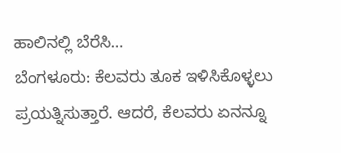ಹಾಲಿನಲ್ಲಿ ಬೆರೆಸಿ…
ಬೆಂಗಳೂರು: ಕೆಲವರು ತೂಕ ಇಳಿಸಿಕೊಳ್ಳಲು ಪ್ರಯತ್ನಿಸುತ್ತಾರೆ. ಆದರೆ, ಕೆಲವರು ಏನನ್ನೂ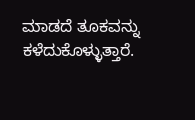ಮಾಡದೆ ತೂಕವನ್ನು ಕಳೆದುಕೊಳ್ಳುತ್ತಾರೆ.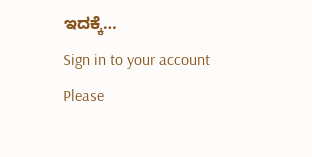ಇದಕ್ಕೆ…
Sign in to your account
Please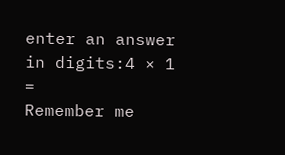enter an answer in digits:4 × 1 =
Remember me